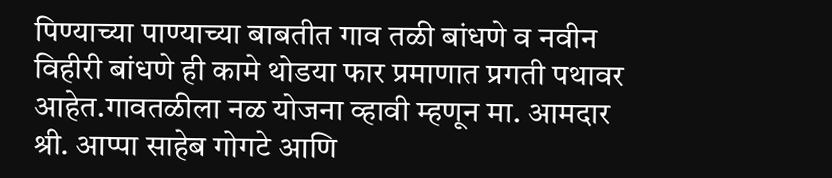पिण्याच्या पाण्याच्या बाबतीत गाव तळी बांधणे व नवीन विहीरी बांधणे ही कामे थोडया फार प्रमाणात प्रगती पथावर आहेत.गावतळीला नळ योजना व्हावी म्हणून मा. आमदार श्री. आप्पा साहेब गोगटे आणि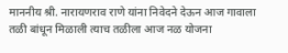माननीय श्री. नारायणराव राणे यांना निवेदने देऊन आज गावाला तळी बांधून मिळाली त्याच तळीला आज नळ योजना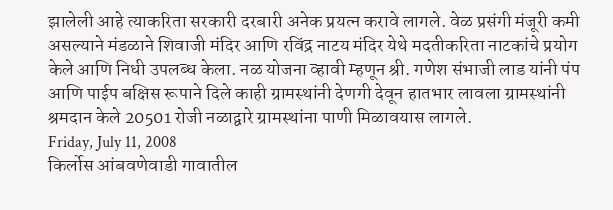झालेली आहे त्याकरिता सरकारी दरबारी अनेक प्रयत्न करावे लागले. वेळ प्रसंगी मंजूरी कमी असल्याने मंडळाने शिवाजी मंदिर आणि रविंद्र नाटय मंदिर येथे मदतीकरिता नाटकांचे प्रयोग केले आणि निधी उपलब्ध केला. नळ योजना व्हावी म्हणून श्री. गणेश संभाजी लाड यांनी पंप आणि पाईप बक्षिस रूपाने दिले काही ग्रामस्थांनी देणगी देवून हातभार लावला ग्रामस्थांनी श्रमदान केले 20501 रोजी नळाद्वारे ग्रामस्थांना पाणी मिळावयास लागले.
Friday, July 11, 2008
किर्लोस आंबवणेवाडी गावातील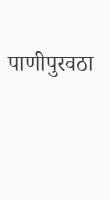पाणीपुरवठा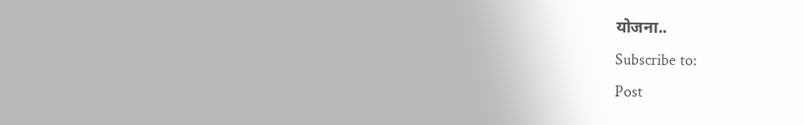योजना..
Subscribe to:
Post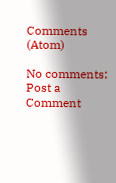Comments (Atom)

No comments:
Post a Comment